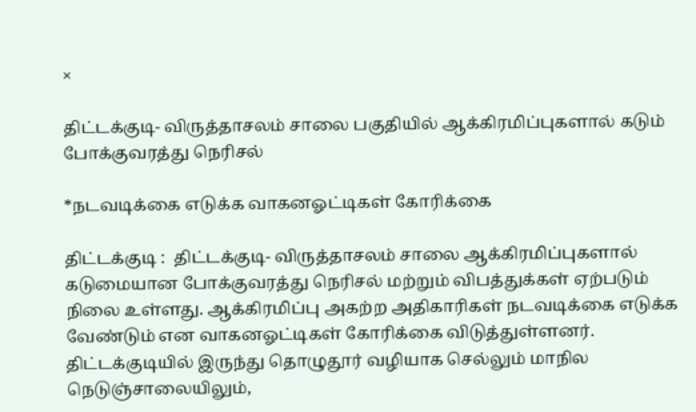×

திட்டக்குடி- விருத்தாசலம் சாலை பகுதியில் ஆக்கிரமிப்புகளால் கடும் போக்குவரத்து நெரிசல்

*நடவடிக்கை எடுக்க வாகனஓட்டிகள் கோரிக்கை

திட்டக்குடி :  திட்டக்குடி- விருத்தாசலம் சாலை ஆக்கிரமிப்புகளால் கடுமையான போக்குவரத்து நெரிசல் மற்றும் விபத்துக்கள் ஏற்படும் நிலை உள்ளது. ஆக்கிரமிப்பு அகற்ற அதிகாரிகள் நடவடிக்கை எடுக்க வேண்டும் என வாகனஓட்டிகள் கோரிக்கை விடுத்துள்ளனர்.   திட்டக்குடியில் இருந்து தொழுதூர் வழியாக செல்லும் மாநில நெடுஞ்சாலையிலும்,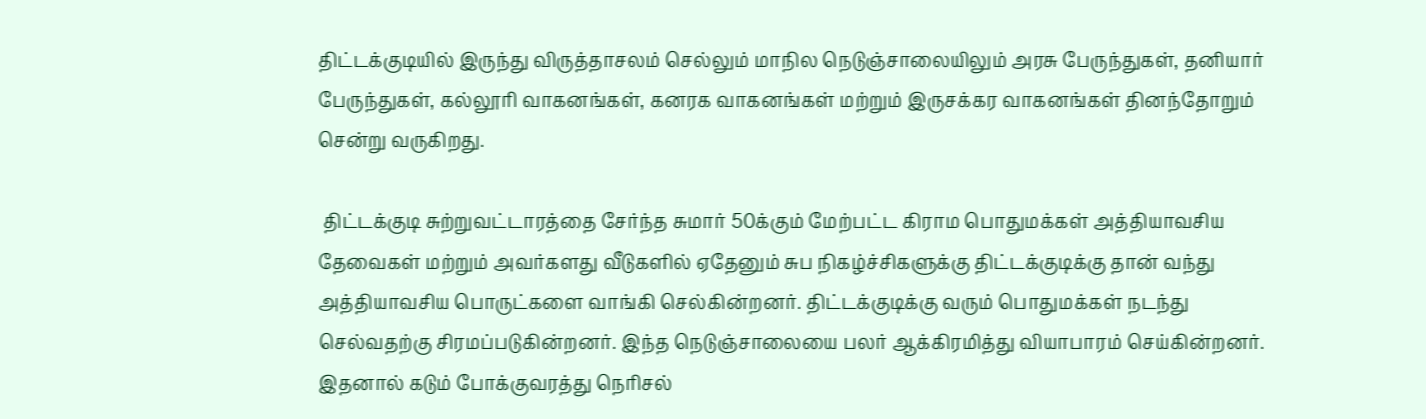திட்டக்குடியில் இருந்து விருத்தாசலம் செல்லும் மாநில நெடுஞ்சாலையிலும் அரசு பேருந்துகள், தனியார் பேருந்துகள், கல்லூரி வாகனங்கள், கனரக வாகனங்கள் மற்றும் இருசக்கர வாகனங்கள் தினந்தோறும் சென்று வருகிறது.

 திட்டக்குடி சுற்றுவட்டாரத்தை சேர்ந்த சுமார் 50க்கும் மேற்பட்ட கிராம பொதுமக்கள் அத்தியாவசிய தேவைகள் மற்றும் அவர்களது வீடுகளில் ஏதேனும் சுப நிகழ்ச்சிகளுக்கு திட்டக்குடிக்கு தான் வந்து அத்தியாவசிய பொருட்களை வாங்கி செல்கின்றனர். திட்டக்குடிக்கு வரும் பொதுமக்கள் நடந்து செல்வதற்கு சிரமப்படுகின்றனர். இந்த நெடுஞ்சாலையை பலர் ஆக்கிரமித்து வியாபாரம் செய்கின்றனர். இதனால் கடும் போக்குவரத்து நெரிசல்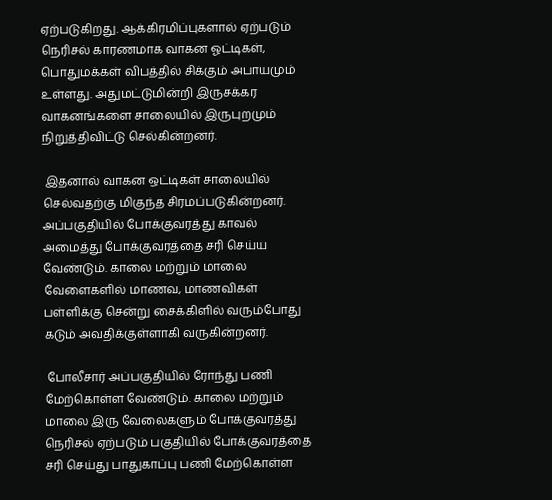ஏற்படுகிறது. ஆக்கிரமிப்புகளால் ஏற்படும் நெரிசல் காரணமாக வாகன ஓட்டிகள், பொதுமக்கள் விபத்தில் சிக்கும் அபாயமும் உள்ளது. அதுமட்டுமின்றி இருசக்கர வாகனங்களை சாலையில் இருபுறமும் நிறுத்திவிட்டு செல்கின்றனர்.

 இதனால் வாகன ஒட்டிகள் சாலையில் செல்வதற்கு மிகுந்த சிரமப்படுகின்றனர். அப்பகுதியில் போக்குவரத்து காவல் அமைத்து போக்குவரத்தை சரி செய்ய வேண்டும். காலை மற்றும் மாலை வேளைகளில் மாணவ, மாணவிகள் பள்ளிக்கு சென்று சைக்கிளில் வரும்போது கடும் அவதிக்குள்ளாகி வருகின்றனர்.

 போலீசார் அப்பகுதியில் ரோந்து பணி மேற்கொள்ள வேண்டும். காலை மற்றும் மாலை இரு வேலைகளும் போக்குவரத்து நெரிசல் ஏற்படும் பகுதியில் போக்குவரத்தை சரி செய்து பாதுகாப்பு பணி மேற்கொள்ள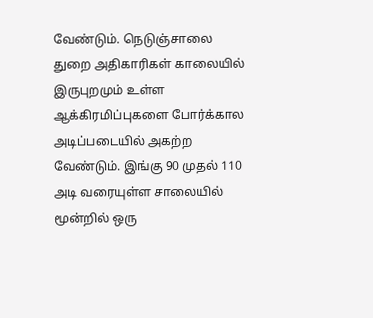வேண்டும். நெடுஞ்சாலை துறை அதிகாரிகள் காலையில் இருபுறமும் உள்ள ஆக்கிரமிப்புகளை போர்க்கால அடிப்படையில் அகற்ற வேண்டும். இங்கு 90 முதல் 110 அடி வரையுள்ள சாலையில் மூன்றில் ஒரு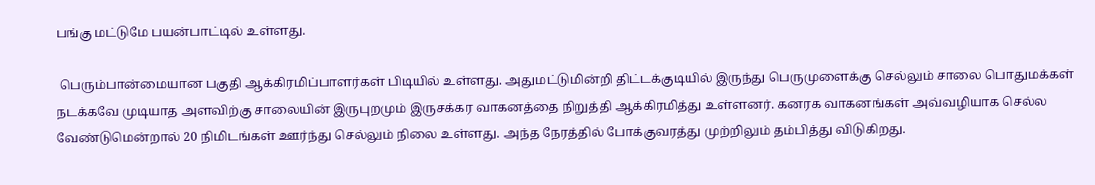பங்கு மட்டுமே பயன்பாட்டில் உள்ளது.

 பெரும்பான்மையான பகுதி ஆக்கிரமிப்பாளர்கள் பிடியில் உள்ளது. அதுமட்டுமின்றி திட்டக்குடியில் இருந்து பெருமுளைக்கு செல்லும் சாலை பொதுமக்கள் நடக்கவே முடியாத அளவிற்கு சாலையின் இருபுறமும் இருசக்கர வாகனத்தை நிறுத்தி ஆக்கிரமித்து உள்ளனர். கனரக வாகனங்கள் அவ்வழியாக செல்ல வேண்டுமென்றால் 20 நிமிடங்கள் ஊர்ந்து செல்லும் நிலை உள்ளது. அந்த நேரத்தில் போக்குவரத்து முற்றிலும் தம்பித்து விடுகிறது.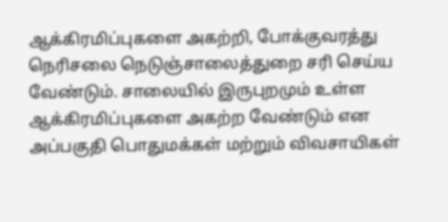ஆக்கிரமிப்புகளை அகற்றி, போக்குவரத்து நெரிசலை நெடுஞ்சாலைத்துறை சரி செய்ய வேண்டும். சாலையில் இருபுறமும் உள்ள ஆக்கிரமிப்புகளை அகற்ற வேண்டும் என அப்பகுதி பொதுமக்கள் மற்றும் விவசாயிகள்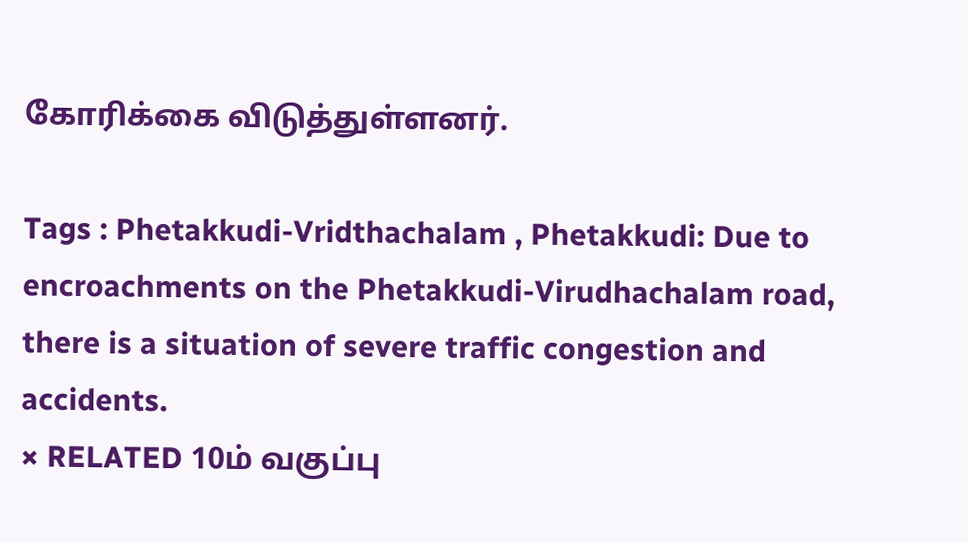கோரிக்கை விடுத்துள்ளனர்.

Tags : Phetakkudi-Vridthachalam , Phetakkudi: Due to encroachments on the Phetakkudi-Virudhachalam road, there is a situation of severe traffic congestion and accidents.
× RELATED 10ம் வகுப்பு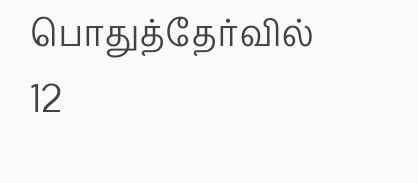பொதுத்தேர்வில் 12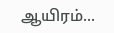ஆயிரம்...